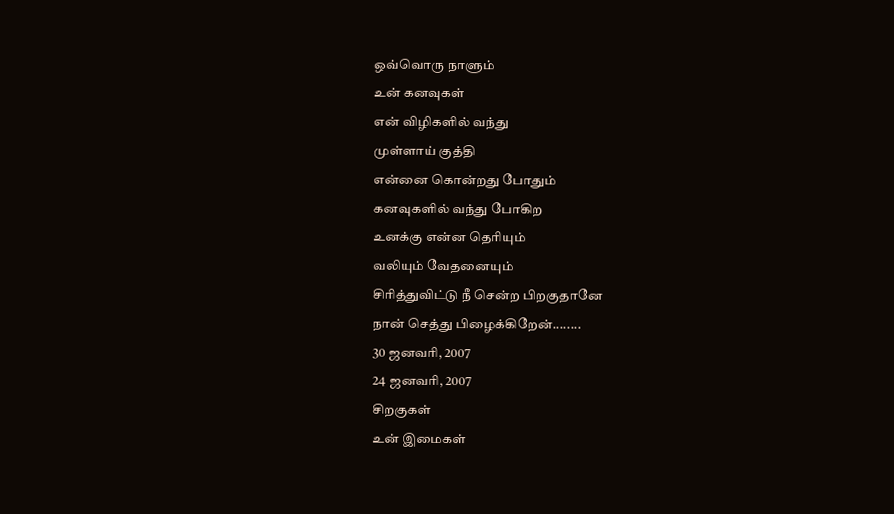ஒவ்வொரு நாளும்
உன் கனவுகள்
என் விழிகளில் வந்து
முள்ளாய் குத்தி
என்னை கொன்றது போதும்
கனவுகளில் வந்து போகிற
உனக்கு என்ன தெரியும்
வலியும் வேதனையும்
சிரித்துவிட்டு நீ சென்ற பிறகுதானே
நான் செத்து பிழைக்கிறேன்........
30 ஜனவரி, 2007
24 ஜனவரி, 2007
சிறகுகள்
உன் இமைகள்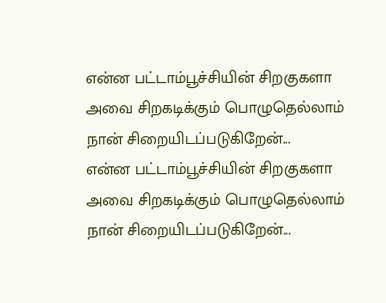என்ன பட்டாம்பூச்சியின் சிறகுகளா
அவை சிறகடிக்கும் பொழுதெல்லாம்
நான் சிறையிடப்படுகிறேன்...
என்ன பட்டாம்பூச்சியின் சிறகுகளா
அவை சிறகடிக்கும் பொழுதெல்லாம்
நான் சிறையிடப்படுகிறேன்...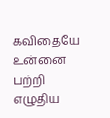கவிதையே
உன்னை பற்றி
எழுதிய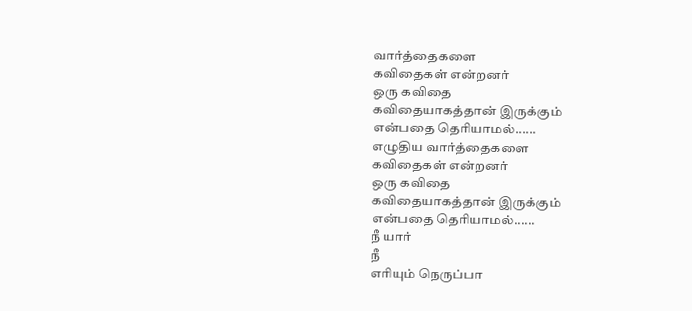வார்த்தைகளை
கவிதைகள் என்றனர்
ஒரு கவிதை
கவிதையாகத்தான் இருக்கும்
என்பதை தெரியாமல்......
எழுதிய வார்த்தைகளை
கவிதைகள் என்றனர்
ஒரு கவிதை
கவிதையாகத்தான் இருக்கும்
என்பதை தெரியாமல்......
நீ யார்
நீ
எரியும் நெருப்பா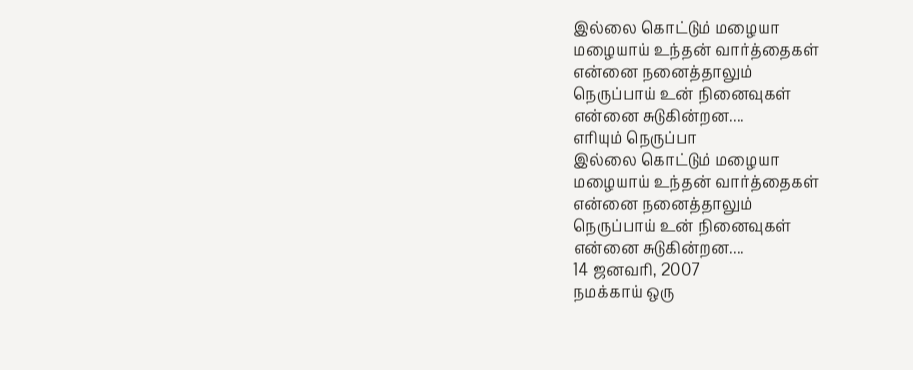இல்லை கொட்டும் மழையா
மழையாய் உந்தன் வார்த்தைகள்
என்னை நனைத்தாலும்
நெருப்பாய் உன் நினைவுகள்
என்னை சுடுகின்றன....
எரியும் நெருப்பா
இல்லை கொட்டும் மழையா
மழையாய் உந்தன் வார்த்தைகள்
என்னை நனைத்தாலும்
நெருப்பாய் உன் நினைவுகள்
என்னை சுடுகின்றன....
14 ஜனவரி, 2007
நமக்காய் ஒரு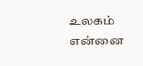உலகம்
என்னை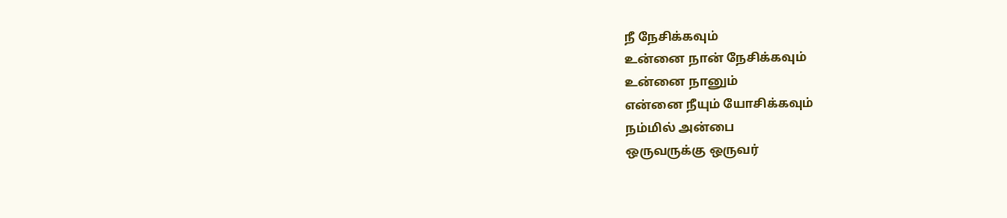நீ நேசிக்கவும்
உன்னை நான் நேசிக்கவும்
உன்னை நானும்
என்னை நீயும் யோசிக்கவும்
நம்மில் அன்பை
ஒருவருக்கு ஒருவர்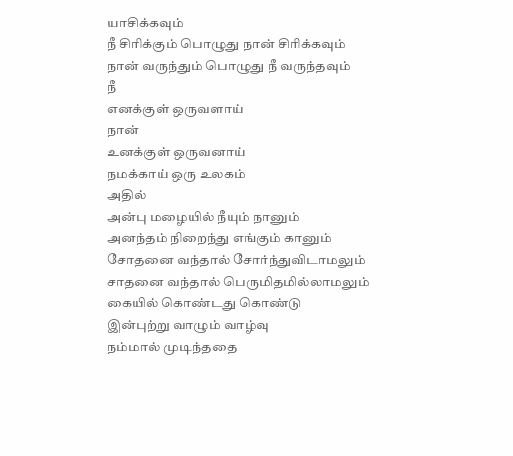யாசிக்கவும்
நீ சிரிக்கும் பொழுது நான் சிரிக்கவும்
நான் வருந்தும் பொழுது நீ வருந்தவும்
நீ
எனக்குள் ஒருவளாய்
நான்
உனக்குள் ஒருவனாய்
நமக்காய் ஒரு உலகம்
அதில்
அன்பு மழையில் நீயும் நானும்
அனந்தம் நிறைந்து எங்கும் கானும்
சோதனை வந்தால் சோர்ந்துவிடாமலும்
சாதனை வந்தால் பெருமிதமில்லாமலும்
கையில் கொண்டது கொண்டு
இன்புற்று வாழும் வாழ்வு
நம்மால் முடிந்ததை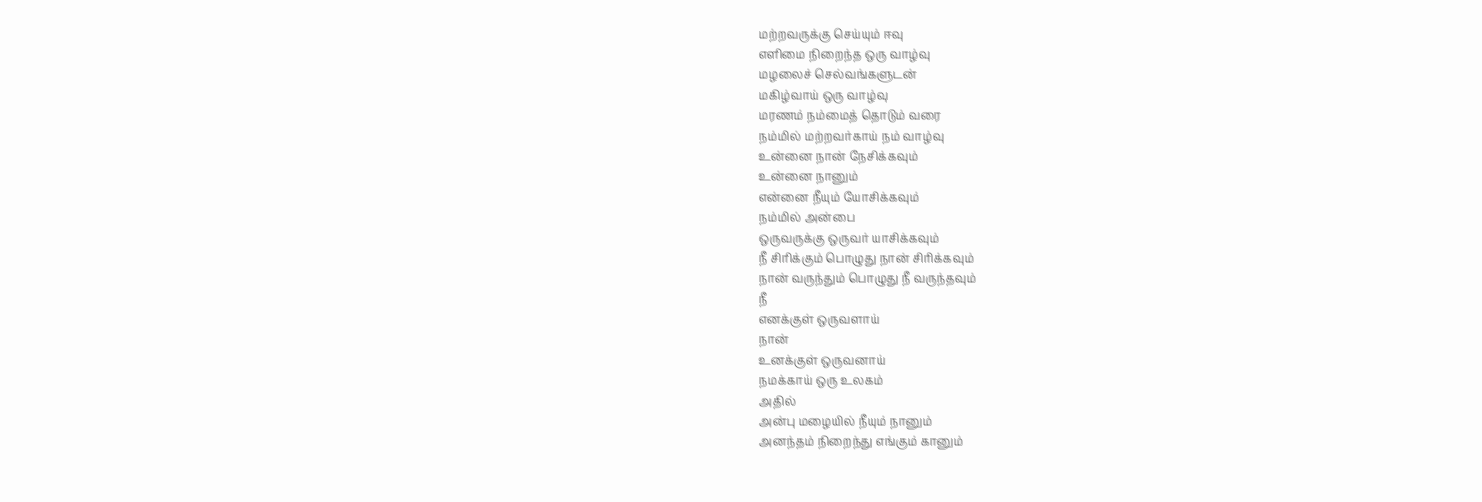மற்றவருக்கு செய்யும் ஈவு
எளிமை நிறைந்த ஒரு வாழ்வு
மழலைச் செல்வங்களுடன்
மகிழ்வாய் ஒரு வாழ்வு
மரணம் நம்மைத் தொடும் வரை
நம்மில் மற்றவர்காய் நம் வாழ்வு
உன்னை நான் நேசிக்கவும்
உன்னை நானும்
என்னை நீயும் யோசிக்கவும்
நம்மில் அன்பை
ஒருவருக்கு ஒருவர் யாசிக்கவும்
நீ சிரிக்கும் பொழுது நான் சிரிக்கவும்
நான் வருந்தும் பொழுது நீ வருந்தவும்
நீ
எனக்குள் ஒருவளாய்
நான்
உனக்குள் ஒருவனாய்
நமக்காய் ஒரு உலகம்
அதில்
அன்பு மழையில் நீயும் நானும்
அனந்தம் நிறைந்து எங்கும் கானும்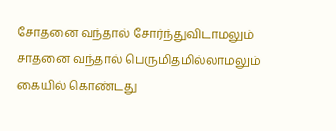சோதனை வந்தால் சோர்ந்துவிடாமலும்
சாதனை வந்தால் பெருமிதமில்லாமலும்
கையில் கொண்டது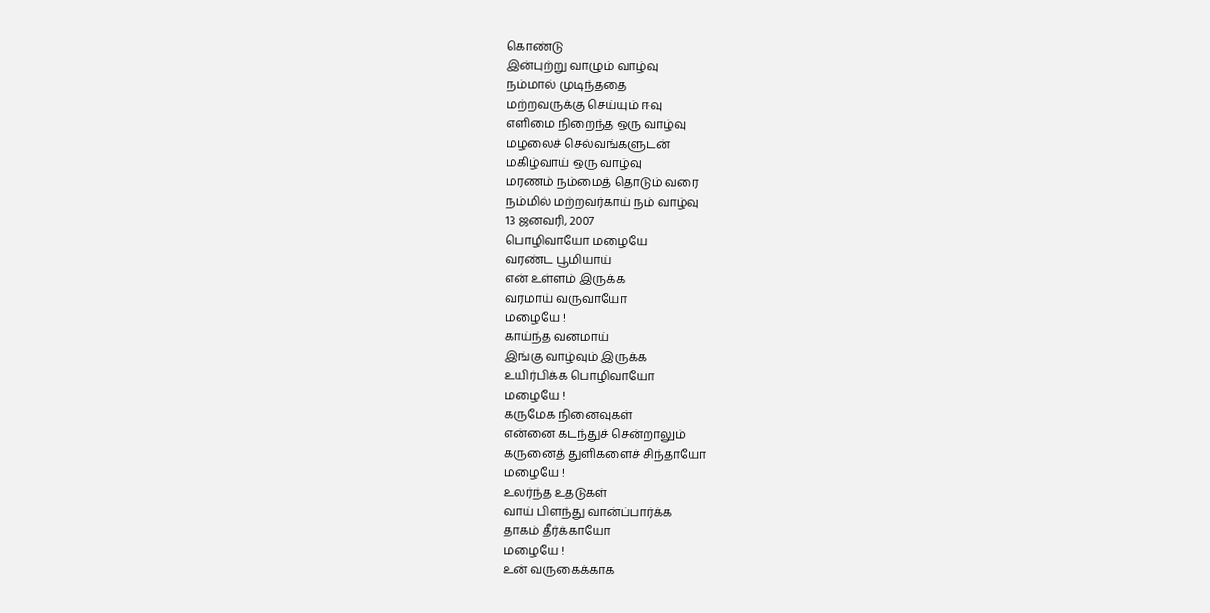கொண்டு
இன்புற்று வாழும் வாழ்வு
நம்மால் முடிந்ததை
மற்றவருக்கு செய்யும் ஈவு
எளிமை நிறைந்த ஒரு வாழ்வு
மழலைச் செல்வங்களுடன்
மகிழ்வாய் ஒரு வாழ்வு
மரணம் நம்மைத் தொடும் வரை
நம்மில் மற்றவர்காய் நம் வாழ்வு
13 ஜனவரி, 2007
பொழிவாயோ மழையே
வரண்ட பூமியாய்
என் உள்ளம் இருக்க
வரமாய் வருவாயோ
மழையே !
காய்ந்த வனமாய்
இங்கு வாழ்வும் இருக்க
உயிர்பிக்க பொழிவாயோ
மழையே !
கருமேக நினைவுகள்
என்னை கடந்துச் சென்றாலும்
கருனைத் துளிகளைச் சிந்தாயோ
மழையே !
உலர்ந்த உதடுகள்
வாய் பிளந்து வான்ப்பார்க்க
தாகம் தீர்க்காயோ
மழையே !
உன் வருகைக்காக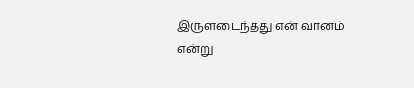இருளடைந்தது என் வானம்
என்று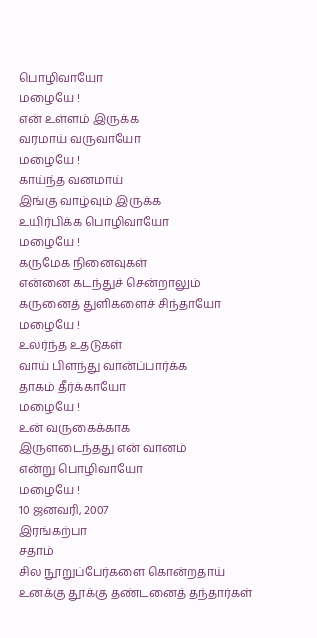பொழிவாயோ
மழையே !
என் உள்ளம் இருக்க
வரமாய் வருவாயோ
மழையே !
காய்ந்த வனமாய்
இங்கு வாழ்வும் இருக்க
உயிர்பிக்க பொழிவாயோ
மழையே !
கருமேக நினைவுகள்
என்னை கடந்துச் சென்றாலும்
கருனைத் துளிகளைச் சிந்தாயோ
மழையே !
உலர்ந்த உதடுகள்
வாய் பிளந்து வான்ப்பார்க்க
தாகம் தீர்க்காயோ
மழையே !
உன் வருகைக்காக
இருளடைந்தது என் வானம்
என்று பொழிவாயோ
மழையே !
10 ஜனவரி, 2007
இரங்கற்பா
சதாம்
சில நூறுப்பேர்களை கொன்றதாய்
உனக்கு தூக்கு தண்டனைத் தந்தார்கள்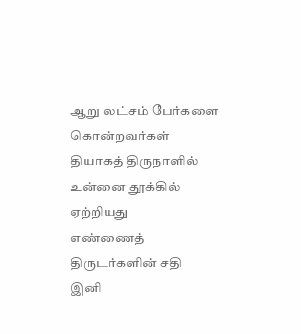ஆறு லட்சம் பேர்களை கொன்றவர்கள்
தியாகத் திருநாளில்
உன்னை தூக்கில் ஏற்றியது
எண்ணைத் திருடர்களின் சதி
இனி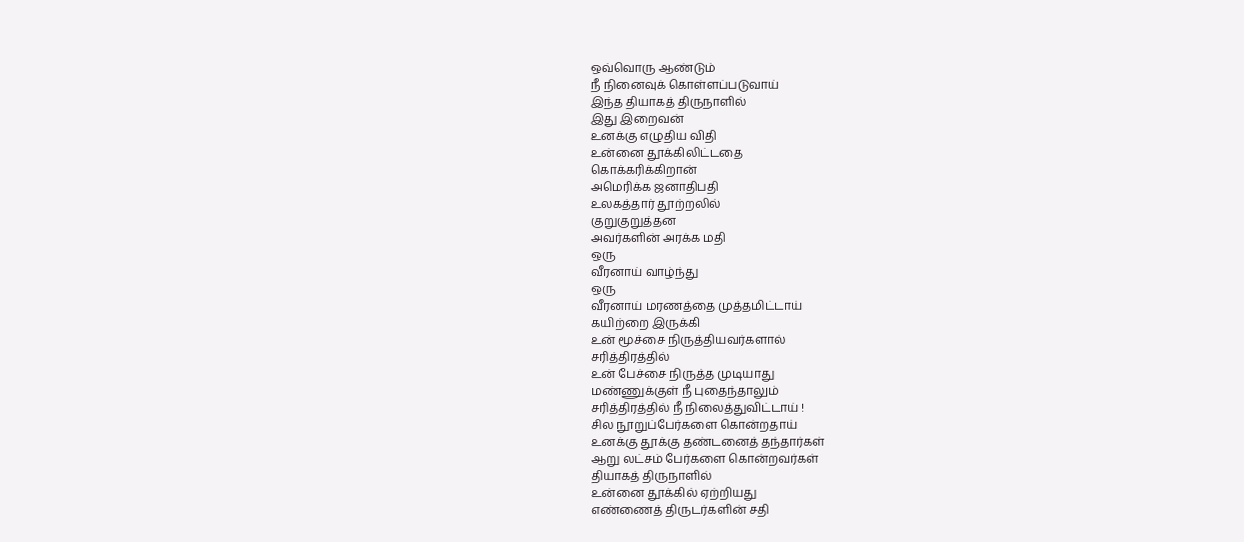ஒவ்வொரு ஆண்டும்
நீ நினைவுக் கொள்ளப்படுவாய்
இந்த தியாகத் திருநாளில்
இது இறைவன்
உனக்கு எழுதிய விதி
உன்னை தூக்கிலிட்டதை
கொக்கரிக்கிறான்
அமெரிக்க ஜனாதிபதி
உலகத்தார் தூற்றலில்
குறுகுறுத்தன
அவர்களின் அரக்க மதி
ஒரு
வீரனாய் வாழ்ந்து
ஒரு
வீரனாய் மரணத்தை முத்தமிட்டாய்
கயிற்றை இருக்கி
உன் மூச்சை நிருத்தியவர்களால்
சரித்திரத்தில்
உன் பேச்சை நிருத்த முடியாது
மண்ணுக்குள் நீ புதைந்தாலும்
சரித்திரத்தில் நீ நிலைத்துவிட்டாய் !
சில நூறுப்பேர்களை கொன்றதாய்
உனக்கு தூக்கு தண்டனைத் தந்தார்கள்
ஆறு லட்சம் பேர்களை கொன்றவர்கள்
தியாகத் திருநாளில்
உன்னை தூக்கில் ஏற்றியது
எண்ணைத் திருடர்களின் சதி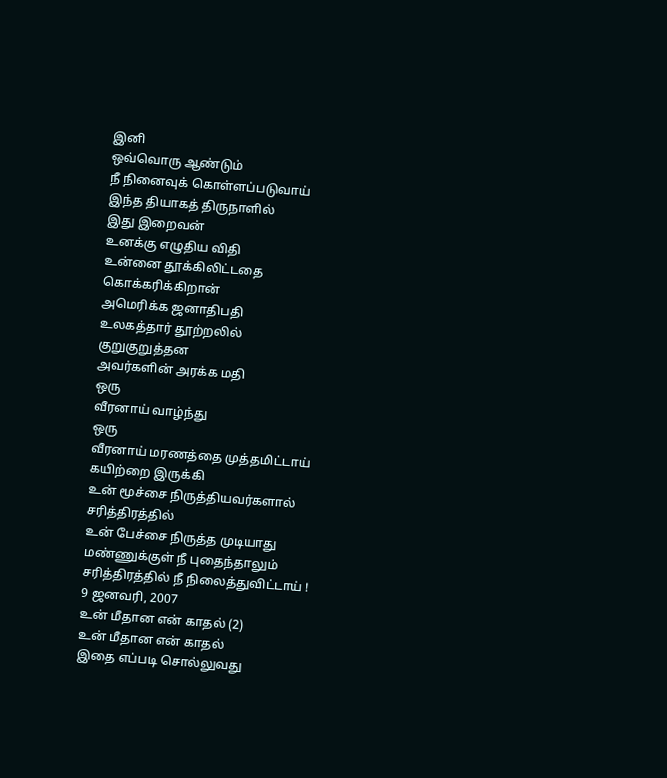இனி
ஒவ்வொரு ஆண்டும்
நீ நினைவுக் கொள்ளப்படுவாய்
இந்த தியாகத் திருநாளில்
இது இறைவன்
உனக்கு எழுதிய விதி
உன்னை தூக்கிலிட்டதை
கொக்கரிக்கிறான்
அமெரிக்க ஜனாதிபதி
உலகத்தார் தூற்றலில்
குறுகுறுத்தன
அவர்களின் அரக்க மதி
ஒரு
வீரனாய் வாழ்ந்து
ஒரு
வீரனாய் மரணத்தை முத்தமிட்டாய்
கயிற்றை இருக்கி
உன் மூச்சை நிருத்தியவர்களால்
சரித்திரத்தில்
உன் பேச்சை நிருத்த முடியாது
மண்ணுக்குள் நீ புதைந்தாலும்
சரித்திரத்தில் நீ நிலைத்துவிட்டாய் !
9 ஜனவரி, 2007
உன் மீதான என் காதல் (2)
உன் மீதான என் காதல்
இதை எப்படி சொல்லுவது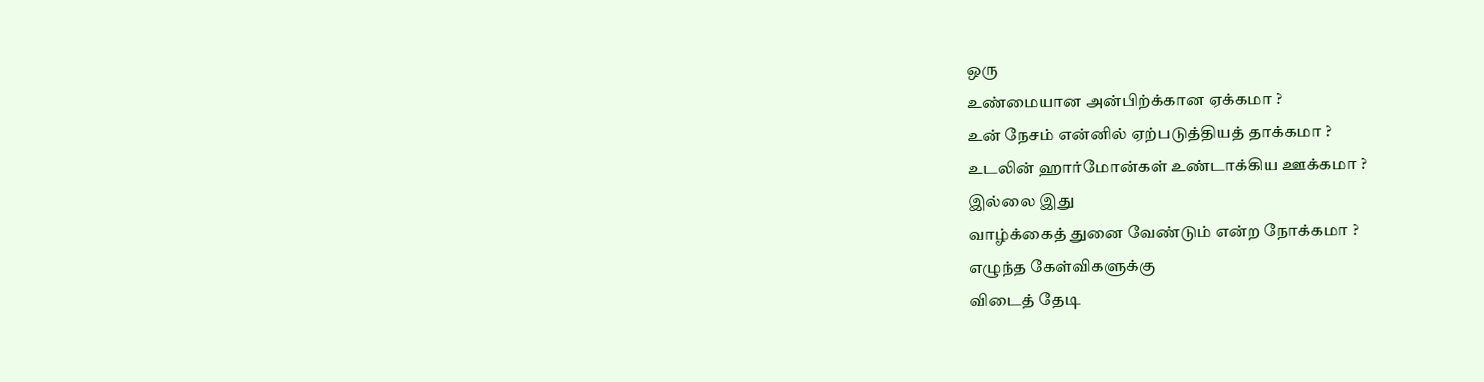ஒரு
உண்மையான அன்பிற்க்கான ஏக்கமா ?
உன் நேசம் என்னில் ஏற்படுத்தியத் தாக்கமா ?
உடலின் ஹார்மோன்கள் உண்டாக்கிய ஊக்கமா ?
இல்லை இது
வாழ்க்கைத் துனை வேண்டும் என்ற நோக்கமா ?
எழுந்த கேள்விகளுக்கு
விடைத் தேடி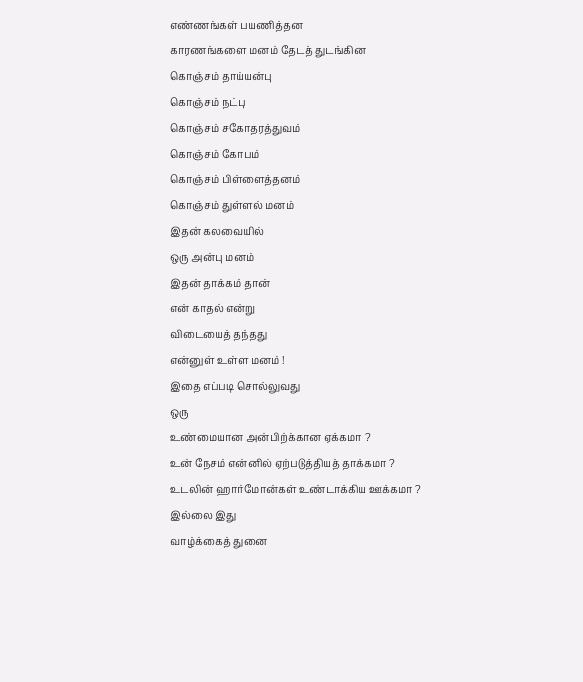எண்ணங்கள் பயணித்தன
காரணங்களை மனம் தேடத் துடங்கின
கொஞ்சம் தாய்யன்பு
கொஞ்சம் நட்பு
கொஞ்சம் சகோதரத்துவம்
கொஞ்சம் கோபம்
கொஞ்சம் பிள்ளைத்தனம்
கொஞ்சம் துள்ளல் மனம்
இதன் கலவையில்
ஒரு அன்பு மனம்
இதன் தாக்கம் தான்
என் காதல் என்று
விடையைத் தந்தது
என்னுள் உள்ள மனம் !
இதை எப்படி சொல்லுவது
ஒரு
உண்மையான அன்பிற்க்கான ஏக்கமா ?
உன் நேசம் என்னில் ஏற்படுத்தியத் தாக்கமா ?
உடலின் ஹார்மோன்கள் உண்டாக்கிய ஊக்கமா ?
இல்லை இது
வாழ்க்கைத் துனை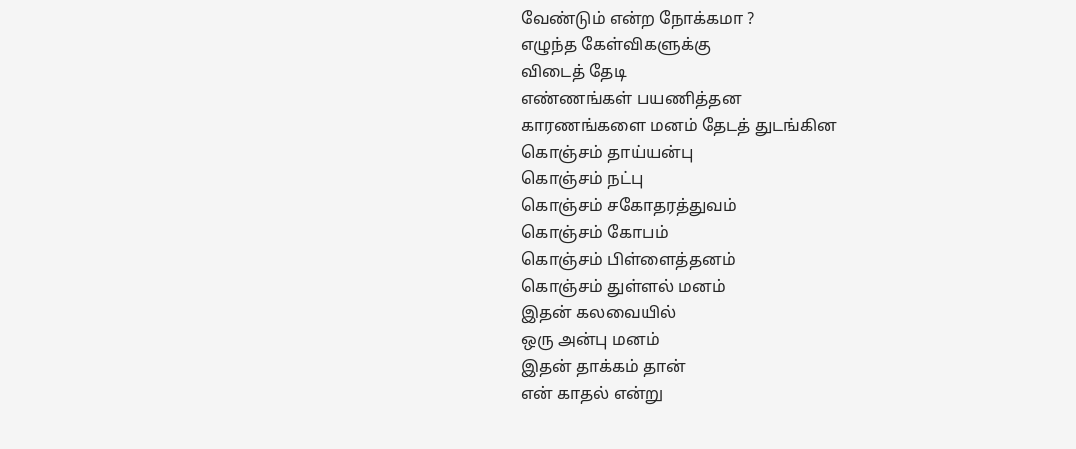வேண்டும் என்ற நோக்கமா ?
எழுந்த கேள்விகளுக்கு
விடைத் தேடி
எண்ணங்கள் பயணித்தன
காரணங்களை மனம் தேடத் துடங்கின
கொஞ்சம் தாய்யன்பு
கொஞ்சம் நட்பு
கொஞ்சம் சகோதரத்துவம்
கொஞ்சம் கோபம்
கொஞ்சம் பிள்ளைத்தனம்
கொஞ்சம் துள்ளல் மனம்
இதன் கலவையில்
ஒரு அன்பு மனம்
இதன் தாக்கம் தான்
என் காதல் என்று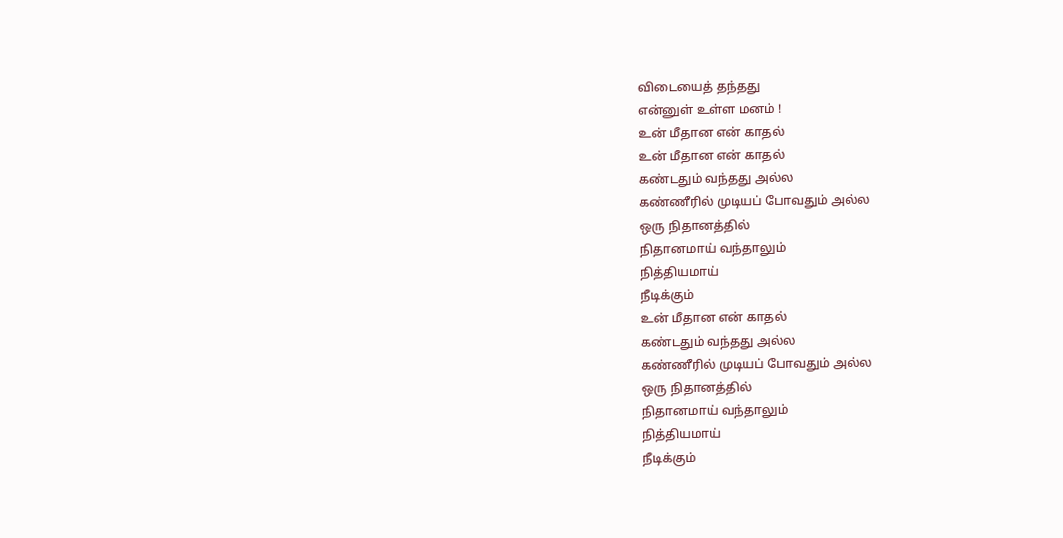விடையைத் தந்தது
என்னுள் உள்ள மனம் !
உன் மீதான என் காதல்
உன் மீதான என் காதல்
கண்டதும் வந்தது அல்ல
கண்ணீரில் முடியப் போவதும் அல்ல
ஒரு நிதானத்தில்
நிதானமாய் வந்தாலும்
நித்தியமாய்
நீடிக்கும்
உன் மீதான என் காதல்
கண்டதும் வந்தது அல்ல
கண்ணீரில் முடியப் போவதும் அல்ல
ஒரு நிதானத்தில்
நிதானமாய் வந்தாலும்
நித்தியமாய்
நீடிக்கும்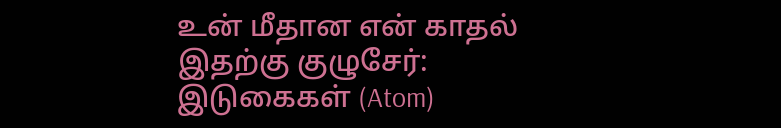உன் மீதான என் காதல்
இதற்கு குழுசேர்:
இடுகைகள் (Atom)